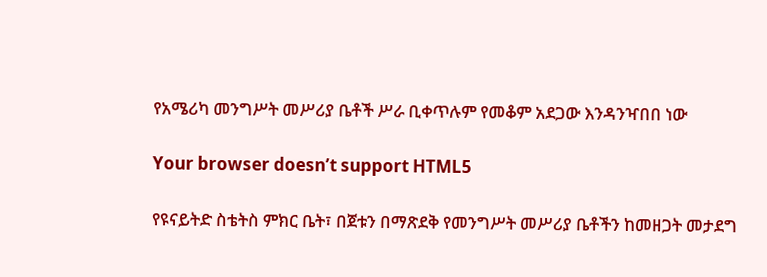የአሜሪካ መንግሥት መሥሪያ ቤቶች ሥራ ቢቀጥሉም የመቆም አደጋው እንዳንዣበበ ነው

Your browser doesn’t support HTML5

የዩናይትድ ስቴትስ ምክር ቤት፣ በጀቱን በማጽደቅ የመንግሥት መሥሪያ ቤቶችን ከመዘጋት መታደግ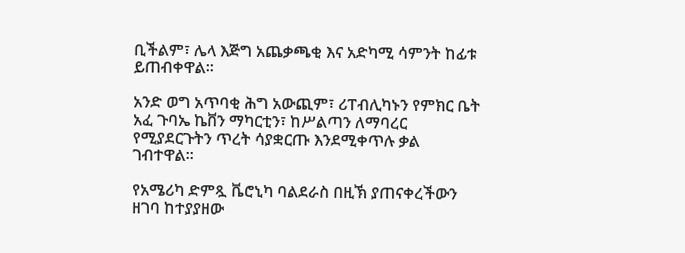ቢችልም፣ ሌላ እጅግ አጨቃጫቂ እና አድካሚ ሳምንት ከፊቱ ይጠብቀዋል።

አንድ ወግ አጥባቂ ሕግ አውጪም፣ ሪፐብሊካኑን የምክር ቤት አፈ ጉባኤ ኬቨን ማካርቲን፣ ከሥልጣን ለማባረር የሚያደርጉትን ጥረት ሳያቋርጡ እንደሚቀጥሉ ቃል ገብተዋል።

የአሜሪካ ድምጿ ቬሮኒካ ባልደራስ በዚኽ ያጠናቀረችውን ዘገባ ከተያያዘው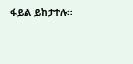ፋይል ይከታተሉ።